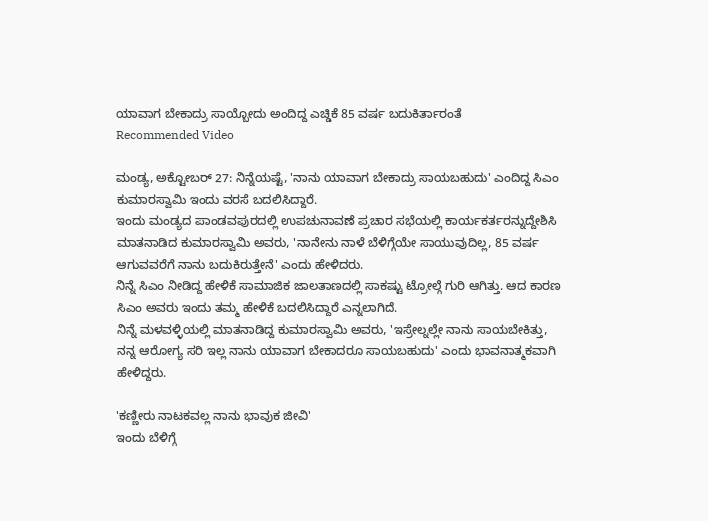ಯಾವಾಗ ಬೇಕಾದ್ರು ಸಾಯ್ಬೋದು ಅಂದಿದ್ದ ಎಚ್ಡಿಕೆ 85 ವರ್ಷ ಬದುಕಿರ್ತಾರಂತೆ
Recommended Video

ಮಂಡ್ಯ, ಅಕ್ಟೋಬರ್ 27: ನಿನ್ನೆಯಷ್ಟೆ, 'ನಾನು ಯಾವಾಗ ಬೇಕಾದ್ರು ಸಾಯಬಹುದು' ಎಂದಿದ್ದ ಸಿಎಂ ಕುಮಾರಸ್ವಾಮಿ ಇಂದು ವರಸೆ ಬದಲಿಸಿದ್ದಾರೆ.
ಇಂದು ಮಂಡ್ಯದ ಪಾಂಡವಪುರದಲ್ಲಿ ಉಪಚುನಾವಣೆ ಪ್ರಚಾರ ಸಭೆಯಲ್ಲಿ ಕಾರ್ಯಕರ್ತರನ್ನುದ್ದೇಶಿಸಿ ಮಾತನಾಡಿದ ಕುಮಾರಸ್ವಾಮಿ ಅವರು, 'ನಾನೇನು ನಾಳೆ ಬೆಳಿಗ್ಗೆಯೇ ಸಾಯುವುದಿಲ್ಲ, 85 ವರ್ಷ ಆಗುವವರೆಗೆ ನಾನು ಬದುಕಿರುತ್ತೇನೆ' ಎಂದು ಹೇಳಿದರು.
ನಿನ್ನೆ ಸಿಎಂ ನೀಡಿದ್ದ ಹೇಳಿಕೆ ಸಾಮಾಜಿಕ ಜಾಲತಾಣದಲ್ಲಿ ಸಾಕಷ್ಟು ಟ್ರೋಲ್ಗೆ ಗುರಿ ಆಗಿತ್ತು. ಆದ ಕಾರಣ ಸಿಎಂ ಅವರು ಇಂದು ತಮ್ಮ ಹೇಳಿಕೆ ಬದಲಿಸಿದ್ದಾರೆ ಎನ್ನಲಾಗಿದೆ.
ನಿನ್ನೆ ಮಳವಳ್ಳಿಯಲ್ಲಿ ಮಾತನಾಡಿದ್ದ ಕುಮಾರಸ್ವಾಮಿ ಅವರು, 'ಇಸ್ರೇಲ್ನಲ್ಲೇ ನಾನು ಸಾಯಬೇಕಿತ್ತು, ನನ್ನ ಆರೋಗ್ಯ ಸರಿ ಇಲ್ಲ ನಾನು ಯಾವಾಗ ಬೇಕಾದರೂ ಸಾಯಬಹುದು' ಎಂದು ಭಾವನಾತ್ಮಕವಾಗಿ ಹೇಳಿದ್ದರು.

'ಕಣ್ಣೀರು ನಾಟಕವಲ್ಲ ನಾನು ಭಾವುಕ ಜೀವಿ'
ಇಂದು ಬೆಳಿಗ್ಗೆ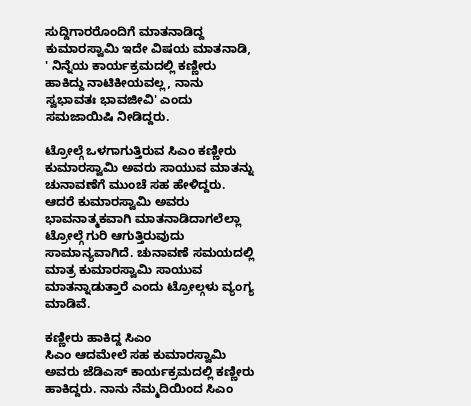ಸುದ್ದಿಗಾರರೊಂದಿಗೆ ಮಾತನಾಡಿದ್ದ ಕುಮಾರಸ್ವಾಮಿ ಇದೇ ವಿಷಯ ಮಾತನಾಡಿ, ' ನಿನ್ನೆಯ ಕಾರ್ಯಕ್ರಮದಲ್ಲಿ ಕಣ್ಣೀರು ಹಾಕಿದ್ದು ನಾಟಿಕೀಯವಲ್ಲ, ನಾನು ಸ್ವಭಾವತಃ ಭಾವಜೀವಿ' ಎಂದು ಸಮಜಾಯಿಷಿ ನೀಡಿದ್ದರು.

ಟ್ರೋಲ್ಗೆ ಒಳಗಾಗುತ್ತಿರುವ ಸಿಎಂ ಕಣ್ಣೀರು
ಕುಮಾರಸ್ವಾಮಿ ಅವರು ಸಾಯುವ ಮಾತನ್ನು ಚುನಾವಣೆಗೆ ಮುಂಚೆ ಸಹ ಹೇಳಿದ್ದರು. ಆದರೆ ಕುಮಾರಸ್ವಾಮಿ ಅವರು ಭಾವನಾತ್ಮಕವಾಗಿ ಮಾತನಾಡಿದಾಗಲೆಲ್ಲಾ ಟ್ರೋಲ್ಗೆ ಗುರಿ ಆಗುತ್ತಿರುವುದು ಸಾಮಾನ್ಯವಾಗಿದೆ. ಚುನಾವಣೆ ಸಮಯದಲ್ಲಿ ಮಾತ್ರ ಕುಮಾರಸ್ವಾಮಿ ಸಾಯುವ ಮಾತನ್ನಾಡುತ್ತಾರೆ ಎಂದು ಟ್ರೋಲ್ಗಳು ವ್ಯಂಗ್ಯ ಮಾಡಿವೆ.

ಕಣ್ಣೀರು ಹಾಕಿದ್ದ ಸಿಎಂ
ಸಿಎಂ ಆದಮೇಲೆ ಸಹ ಕುಮಾರಸ್ವಾಮಿ ಅವರು ಜೆಡಿಎಸ್ ಕಾರ್ಯಕ್ರಮದಲ್ಲಿ ಕಣ್ಣೀರು ಹಾಕಿದ್ದರು. ನಾನು ನೆಮ್ಮದಿಯಿಂದ ಸಿಎಂ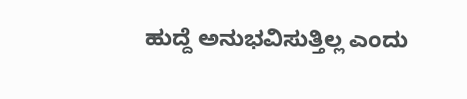ಹುದ್ದೆ ಅನುಭವಿಸುತ್ತಿಲ್ಲ ಎಂದು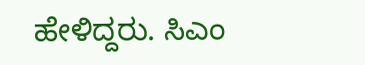ಹೇಳಿದ್ದರು. ಸಿಎಂ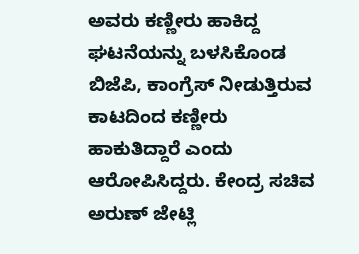ಅವರು ಕಣ್ಣೀರು ಹಾಕಿದ್ದ ಘಟನೆಯನ್ನು ಬಳಸಿಕೊಂಡ ಬಿಜೆಪಿ, ಕಾಂಗ್ರೆಸ್ ನೀಡುತ್ತಿರುವ ಕಾಟದಿಂದ ಕಣ್ಣೀರು ಹಾಕುತಿದ್ದಾರೆ ಎಂದು ಆರೋಪಿಸಿದ್ದರು. ಕೇಂದ್ರ ಸಚಿವ ಅರುಣ್ ಜೇಟ್ಲಿ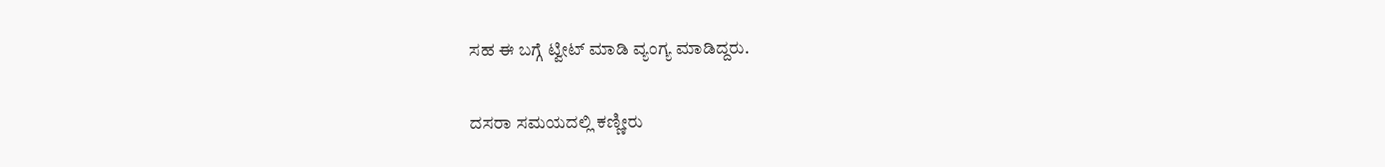ಸಹ ಈ ಬಗ್ಗೆ ಟ್ವೀಟ್ ಮಾಡಿ ವ್ಯಂಗ್ಯ ಮಾಡಿದ್ದರು.

ದಸರಾ ಸಮಯದಲ್ಲಿ ಕಣ್ಣೀರು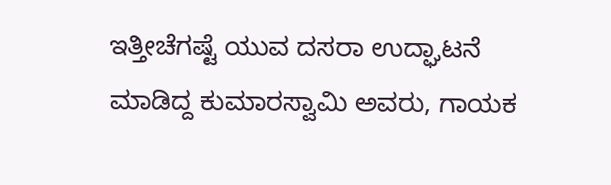ಇತ್ತೀಚೆಗಷ್ಟೆ ಯುವ ದಸರಾ ಉದ್ಘಾಟನೆ ಮಾಡಿದ್ದ ಕುಮಾರಸ್ವಾಮಿ ಅವರು, ಗಾಯಕ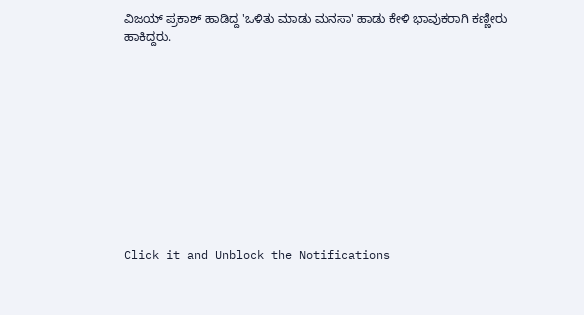ವಿಜಯ್ ಪ್ರಕಾಶ್ ಹಾಡಿದ್ದ 'ಒಳಿತು ಮಾಡು ಮನಸಾ' ಹಾಡು ಕೇಳಿ ಭಾವುಕರಾಗಿ ಕಣ್ಣೀರು ಹಾಕಿದ್ದರು.











Click it and Unblock the Notifications